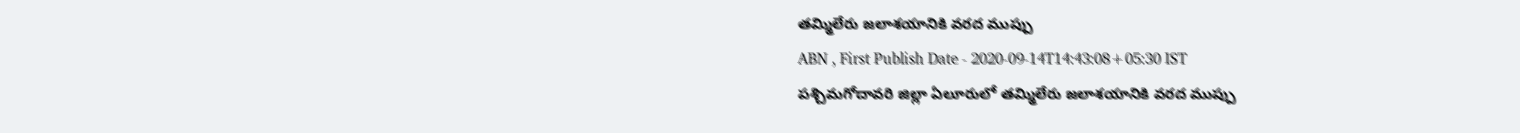తమ్మిలేరు జలాశయానికి వరద ముప్పు
ABN , First Publish Date - 2020-09-14T14:43:08+05:30 IST
పశ్చిమగోదావరి జిల్లా ఏలూరులో తమ్మిలేరు జలాశయానికి వరద ముప్పు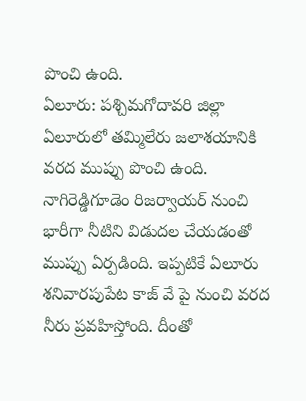పొంచి ఉంది.
ఏలూరు: పశ్చిమగోదావరి జిల్లా ఏలూరులో తమ్మిలేరు జలాశయానికి వరద ముప్పు పొంచి ఉంది. నాగిరెడ్డిగూడెం రిజర్వాయర్ నుంచి భారీగా నీటిని విడుదల చేయడంతో ముప్పు ఏర్పడింది. ఇప్పటికే ఏలూరు శనివారపుపేట కాజ్ వే పై నుంచి వరద నీరు ప్రవహిస్తోంది. దీంతో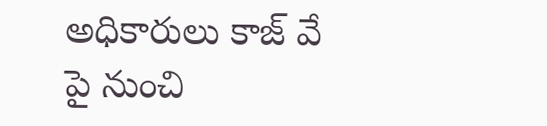అధికారులు కాజ్ వే పై నుంచి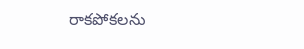రాకపోకలను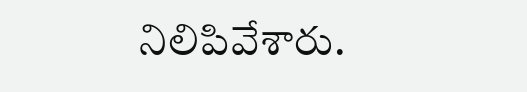నిలిపివేశారు.